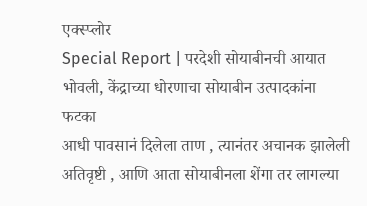एक्स्प्लोर
Special Report | परदेशी सोयाबीनची आयात भोवली, केंद्राच्या धोरणाचा सोयाबीन उत्पादकांना फटका
आधी पावसानं दिलेला ताण , त्यानंतर अचानक झालेली अतिवृष्टी , आणि आता सोयाबीनला शेंगा तर लागल्या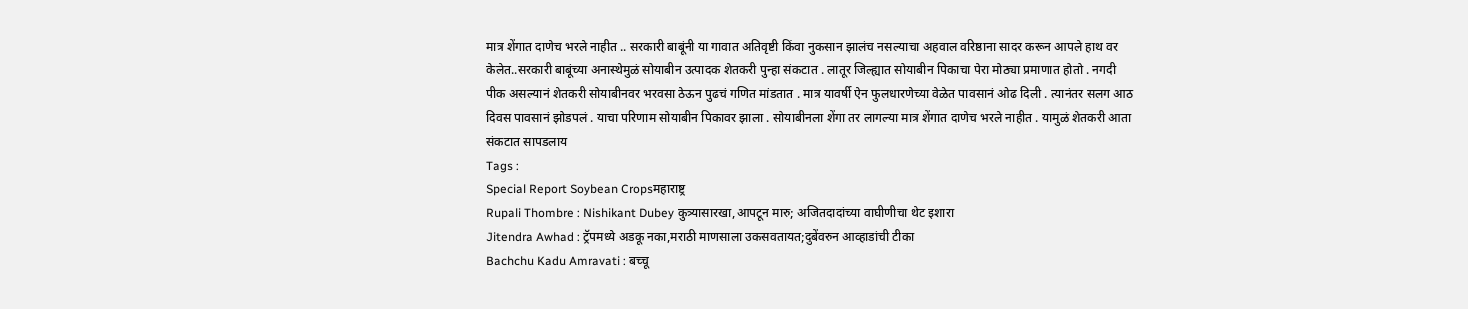मात्र शेंगात दाणेच भरले नाहीत .. सरकारी बाबूंनी या गावात अतिवृष्टी किंवा नुकसान झालंच नसल्याचा अहवाल वरिष्ठाना सादर करून आपले हाथ वर केलेत..सरकारी बाबूंच्या अनास्थेमुळं सोयाबीन उत्पादक शेतकरी पुन्हा संकटात . लातूर जिल्ह्यात सोयाबीन पिकाचा पेरा मोठ्या प्रमाणात होतो . नगदी पीक असल्यानं शेतकरी सोयाबीनवर भरवसा ठेऊन पुढचं गणित मांडतात . मात्र यावर्षी ऐन फुलधारणेच्या वेळेत पावसानं ओढ दिली . त्यानंतर सलग आठ दिवस पावसानं झोडपलं . याचा परिणाम सोयाबीन पिकावर झाला . सोयाबीनला शेंगा तर लागल्या मात्र शेंगात दाणेच भरले नाहीत . यामुळं शेतकरी आता संकटात सापडलाय
Tags :
Special Report Soybean Cropsमहाराष्ट्र
Rupali Thombre : Nishikant Dubey कुत्र्यासारखा,आपटून मारु; अजितदादांच्या वाघीणीचा थेट इशारा
Jitendra Awhad : ट्रॅपमध्ये अडकू नका,मराठी माणसाला उकसवतायत;दुबेंवरुन आव्हाडांची टीका
Bachchu Kadu Amravati : बच्चू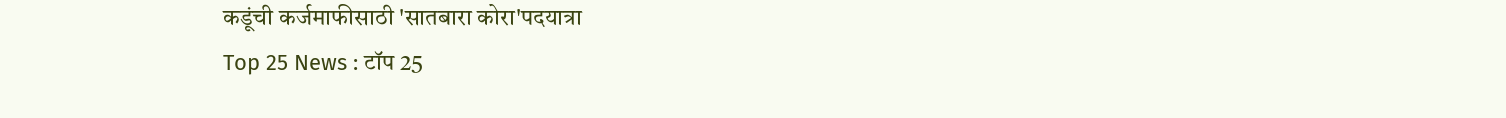कडूंची कर्जमाफीसाठी 'सातबारा कोरा'पदयात्रा
Top 25 News : टॉप 25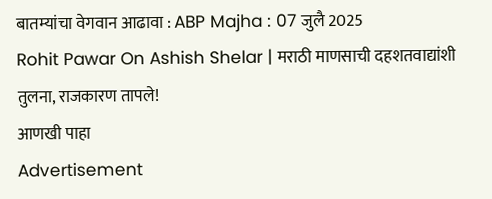बातम्यांचा वेगवान आढावा : ABP Majha : 07 जुलै 2025
Rohit Pawar On Ashish Shelar | मराठी माणसाची दहशतवाद्यांशी तुलना, राजकारण तापले!
आणखी पाहा
Advertisement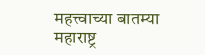महत्त्वाच्या बातम्या
महाराष्ट्र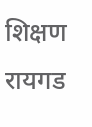शिक्षण
रायगड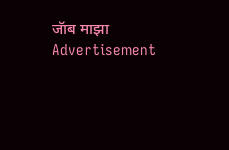जॅाब माझा
Advertisement